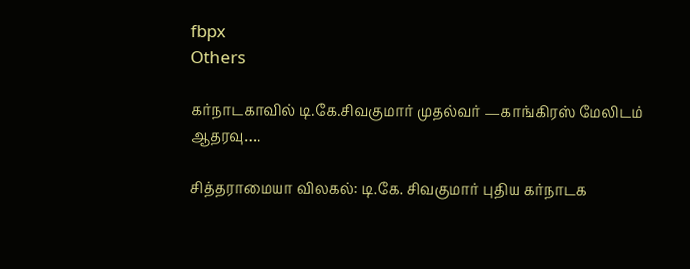fbpx
Others

கர்நாடகாவில் டி.கே.சிவகுமார் முதல்வர் —காங்கிரஸ் மேலிடம் ஆதரவு….

சித்தராமையா விலகல்: டி.கே. சிவகுமார் புதிய கர்நாடக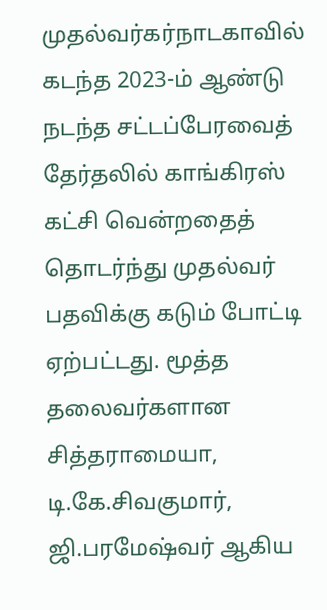முதல்வர்கர்நாடகாவில் கடந்த 2023-ம் ஆண்டு நடந்த சட்டப்பேரவைத் தேர்தலில் காங்கிரஸ் கட்சி வென்றதைத் தொடர்ந்து முதல்வர் பதவிக்கு கடும் போட்டி ஏற்பட்டது. மூத்த தலைவர்களான‌ சித்தராமையா, டி.கே.சிவகுமார், ஜி.பரமேஷ்வர் ஆகிய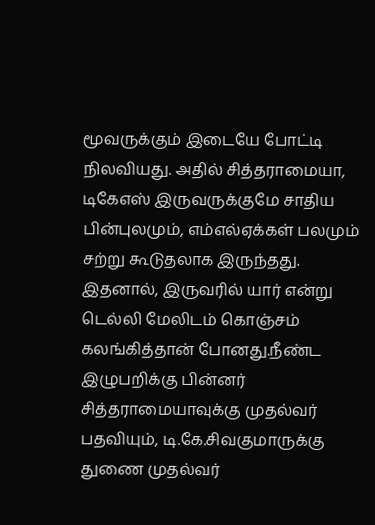மூவருக்கும் இடையே போட்டி நிலவியது. அதில் சித்தராமையா, டிகேஎஸ் இருவருக்குமே சாதிய பின்புலமும், எம்எல்ஏக்கள் பலமும் சற்று கூடுதலாக இருந்தது. இதனால், இருவரில் யார் என்று டெல்லி மேலிடம் கொஞ்சம் கலங்கித்தான் போனது.நீண்ட இழுபறிக்கு பின்னர் சித்தராமையாவுக்கு முதல்வர் பதவியும், டி.கே.சிவகுமாருக்கு துணை முதல்வர்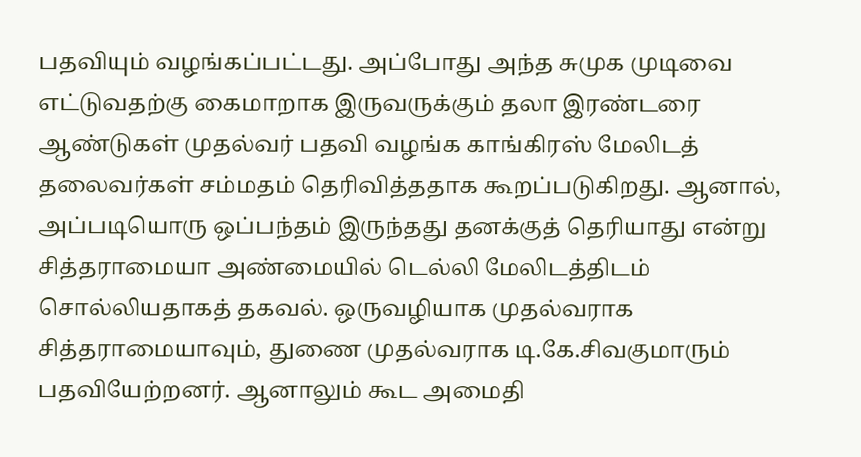பதவியும் வழங்கப்பட்டது. அப்போது அந்த சுமுக முடிவை எட்டுவதற்கு கைமாறாக இருவருக்கும் தலா இரண்டரை ஆண்டுகள் முதல்வர் பதவி வழங்க காங்கிரஸ் மேலிடத் தலைவர்கள் சம்மதம் தெரிவித்ததாக கூறப்படுகிறது. ஆனால், அப்படியொரு ஒப்பந்தம் இருந்தது தனக்குத் தெரியாது என்று சித்தராமையா அண்மையில் டெல்லி மேலிடத்திடம் சொல்லியதாகத் தகவல். ஒருவழியாக முதல்வராக சித்தராமையாவும், துணை முதல்வராக டி.கே.சிவகுமாரும் பதவியேற்றனர். ஆனாலும் கூட அமைதி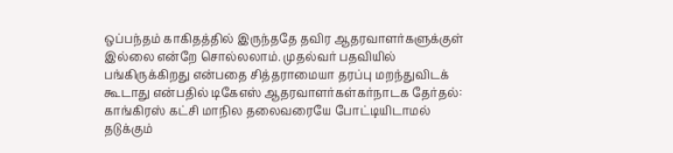ஒப்பந்தம் காகிதத்தில் இருந்ததே தவிர ஆதரவாளர்களுக்குள் இல்லை என்றே சொல்லலாம். முதல்வர் பதவியில் பங்கிருக்கிறது என்பதை சித்தராமையா தரப்பு மறந்துவிடக் கூடாது என்பதில் டிகேஎஸ் ஆதரவாளர்கள்கர்நாடக தேர்தல்: காங்கிரஸ் கட்சி மாநில தலைவரையே போட்டியிடாமல் தடுக்கும்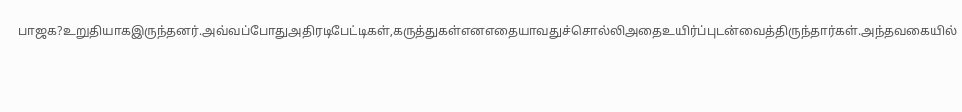பாஜக?உறுதியாகஇருந்தனர்.அவ்வப்போதுஅதிரடிபேட்டிகள்,கருத்துகள்எனஎதையாவதுச்சொல்லிஅதைஉயிர்ப்புடன்வைத்திருந்தார்கள்.அந்தவகையில்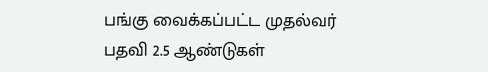பங்கு வைக்கப்பட்ட முதல்வர் பதவி 2.5 ஆண்டுகள்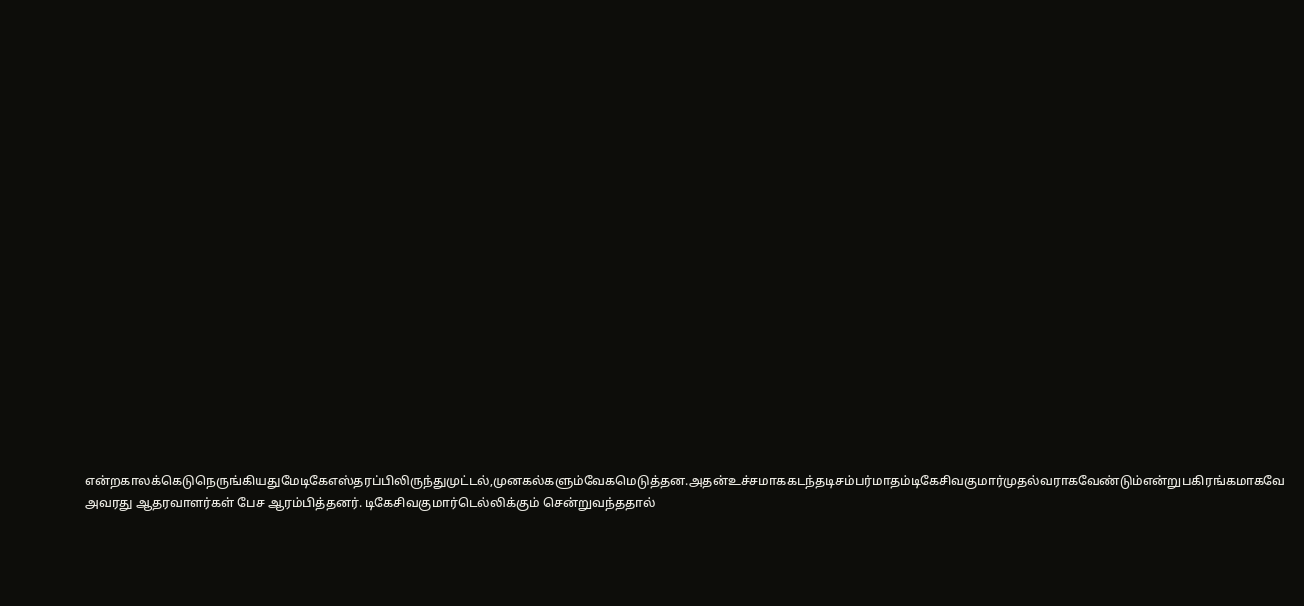என்றகாலக்கெடுநெருங்கியதுமேடிகேஎஸ்தரப்பிலிருந்துமுட்டல்,முனகல்களும்வேகமெடுத்தன.அதன்உச்சமாககடந்தடிசம்பர்மாதம்டிகேசிவகுமார்முதல்வராகவேண்டும்என்றுபகிரங்கமாகவே அவரது ஆதரவாளர்கள் பேச ஆரம்பித்தனர். டிகேசிவகுமார்டெல்லிக்கும் சென்றுவந்ததால்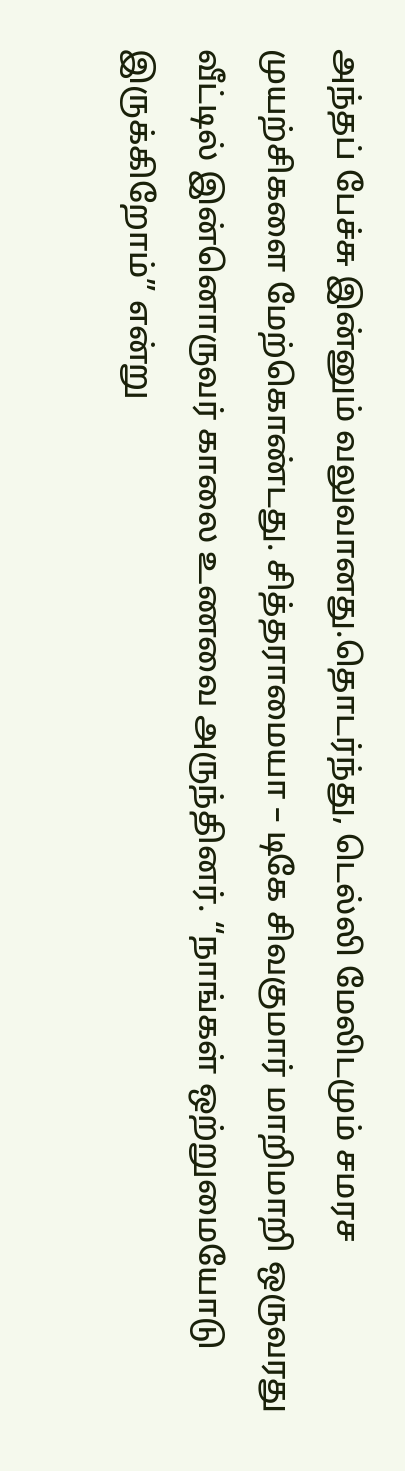அந்தப் பேச்சு இன்னும் வலுவானது.தொடர்ந்து, டெல்லி மேலிடமும் சமரச முயற்சிகளை மேற்கொண்டது. சித்தராமையா – டிகே சிவகுமார் மாறிமாறி ஒருவரது வீட்டில் இன்னொருவர் காலை உணவை அருந்தினர். “நாங்கள் ஒற்றுமையோடு இருக்கிறோம்” என்று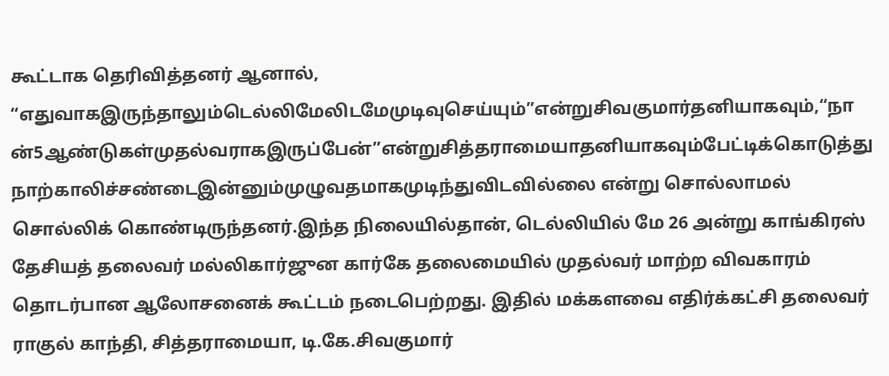கூட்டாக தெரிவித்தனர் ஆனால், “எதுவாகஇருந்தாலும்டெல்லிமேலிடமேமுடிவுசெய்யும்”என்றுசிவகுமார்தனியாகவும்,“நான்5ஆண்டுகள்முதல்வராகஇருப்பேன்”என்றுசித்தராமையாதனியாகவும்பேட்டிக்கொடுத்துநாற்காலிச்சண்டைஇன்னும்முழுவதமாகமுடிந்துவிடவில்லை என்று சொல்லாமல் சொல்லிக் கொண்டிருந்தனர்.இந்த நிலையில்தான், டெல்லியில் மே 26 அன்று காங்கிரஸ் தேசியத் தலைவர் மல்லிகார்ஜுன கார்கே தலைமையில் முதல்வர் மாற்ற விவகாரம் தொடர்பான ஆலோசனைக் கூட்டம் நடைபெற்றது. இதில் மக்களவை எதிர்க்கட்சி தலைவர் ராகுல் காந்தி, சித்தராமையா, டி.கே.சிவகுமார்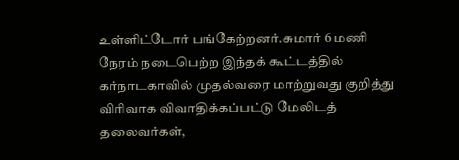உள்ளிட்டோர் பங்கேற்றனர்.சுமார் 6 மணி நேரம் நடைபெற்ற இந்தக் கூட்டத்தில் கர்நாடகாவில் முதல்வரை மாற்றுவது குறித்து விரிவாக விவாதிக்கப்பட்டு மேலிடத் தலைவர்கள்,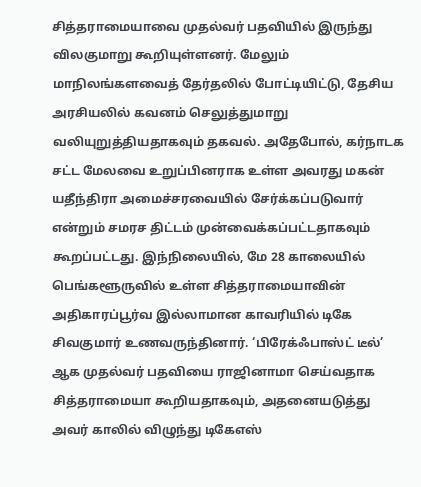சித்தராமையாவை முதல்வர் பதவியில் இருந்து விலகுமாறு கூறியுள்ளனர். மேலும் மாநிலங்களவைத் தேர்தலில் போட்டியிட்டு, தேசிய அரசியலில் கவனம் செலுத்துமாறு வலியுறுத்தியதாகவும் தகவல். அதேபோல், கர்நாடக சட்ட மேலவை உறுப்பினராக உள்ள அவரது மகன் யதீந்திரா அமைச்சரவையில் சேர்க்கப்படுவார் என்றும் சமரச திட்டம் முன்வைக்கப்பட்டதாகவும் கூறப்பட்டது. இந்நிலையில், மே 28 காலையில் பெங்களூருவில் உள்ள சித்தராமையாவின் அதிகாரப்பூர்வ இல்லாமான காவரியில் டிகே சிவகுமார் உணவருந்தினார். ‘பிரேக்ஃபாஸ்ட் டீல்’ ஆக முதல்வர் பதவியை ராஜினாமா செய்வதாக சித்தராமையா கூறியதாகவும், அதனையடுத்து அவர் காலில் விழுந்து டிகேஎஸ்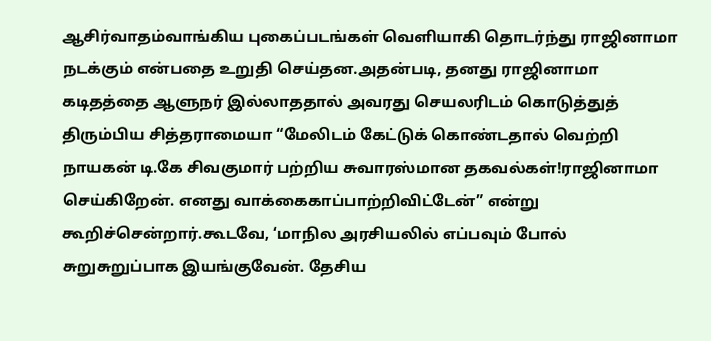ஆசிர்வாதம்வாங்கிய புகைப்படங்கள் வெளியாகி தொடர்ந்து ராஜினாமா நடக்கும் என்பதை உறுதி செய்தன.அதன்படி, தனது ராஜினாமா கடிதத்தை ஆளுநர் இல்லாததால் அவரது செயலரிடம் கொடுத்துத் திரும்பிய சித்தராமையா “மேலிடம் கேட்டுக் கொண்டதால் வெற்றி நாயகன் டி.கே சிவகுமார் பற்றிய சுவாரஸ்மான தகவல்கள்!ராஜினாமா செய்கிறேன். எனது வாக்கைகாப்பாற்றிவிட்டேன்” என்று கூறிச்சென்றார்.கூடவே, ‘மாநில அரசியலில் எப்பவும் போல் சுறுசுறுப்பாக இயங்குவேன். தேசிய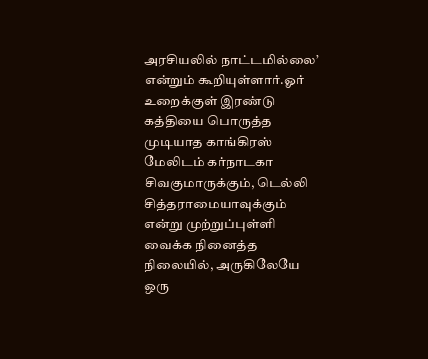அரசியலில் நாட்டமில்லை’ என்றும் கூறியுள்ளார்.ஓர் உறைக்குள் இரண்டு கத்தியை பொருத்த முடியாத காங்கிரஸ் மேலிடம் கர்நாடகா சிவகுமாருக்கும், டெல்லி சித்தராமையாவுக்கும் என்று முற்றுப்புள்ளி வைக்க நினைத்த நிலையில், அருகிலேயே ஒரு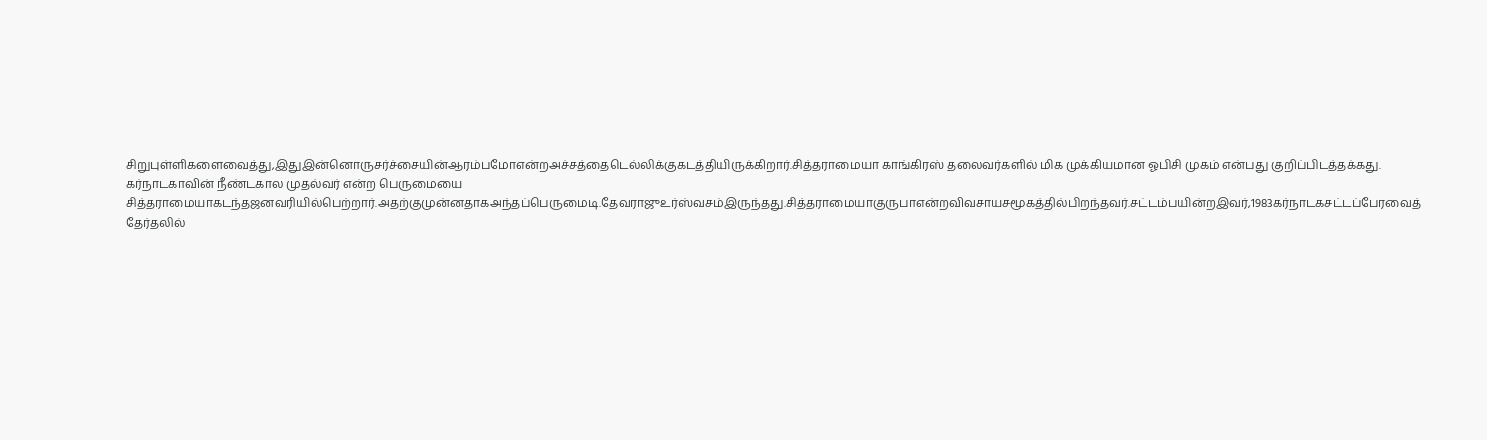சிறுபுள்ளிகளைவைத்து,இதுஇன்னொருசர்ச்சையின்ஆரம்பமோஎன்றஅச்சத்தைடெல்லிக்குகடத்தியிருக்கிறார்.சித்தராமையா காங்கிரஸ் தலைவர்களில் மிக முக்கியமான ஓபிசி முகம் என்பது குறிப்பிடத்தக்கது. கர்நாடகாவின் நீண்டகால முதல்வர் என்ற பெருமையை சித்தராமையாகடந்தஜனவரியில்பெற்றார்.அதற்குமுன்னதாகஅந்தப்பெருமைடி.தேவராஜுஉர்ஸ்வசம்இருந்தது.சித்தராமையாகுருபாஎன்றவிவசாயசமூகத்தில்பிறந்தவர்.சட்டம்பயின்றஇவர்,1983கர்நாடகசட்டப்பேரவைத் தேர்தலில்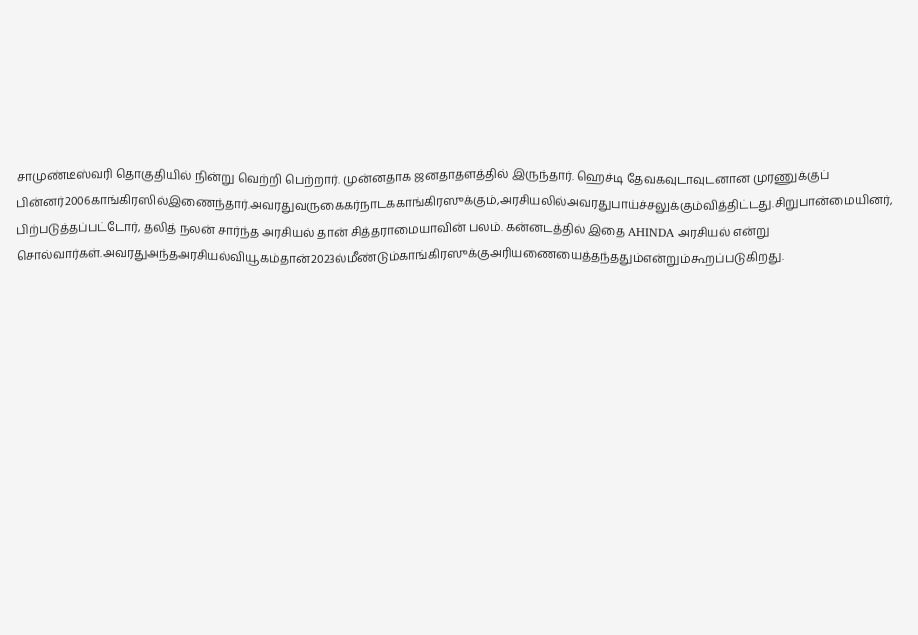சாமுண்டீஸ்வரி தொகுதியில் நின்று வெற்றி பெற்றார். முன்னதாக ஜனதாதளத்தில் இருந்தார். ஹெச்டி தேவகவுடாவுடனான முரணுக்குப் பின்னர்2006காங்கிரஸில்இணைந்தார்.அவரதுவருகைகர்நாடககாங்கிரஸுக்கும்,அரசியலில்அவரதுபாய்ச்சலுக்கும்வித்திட்டது.சிறுபான்மையினர், பிற்படுத்தப்பட்டோர், தலித் நலன் சார்ந்த அரசியல் தான் சித்தராமையாவின் பலம். கன்னடத்தில் இதை AHINDA அரசியல் என்று சொல்வார்கள்.அவரதுஅந்தஅரசியல்வியூகம்தான்2023ல்மீண்டும்காங்கிரஸுக்குஅரியணையைத்தந்ததும்என்றும்கூறப்படுகிறது.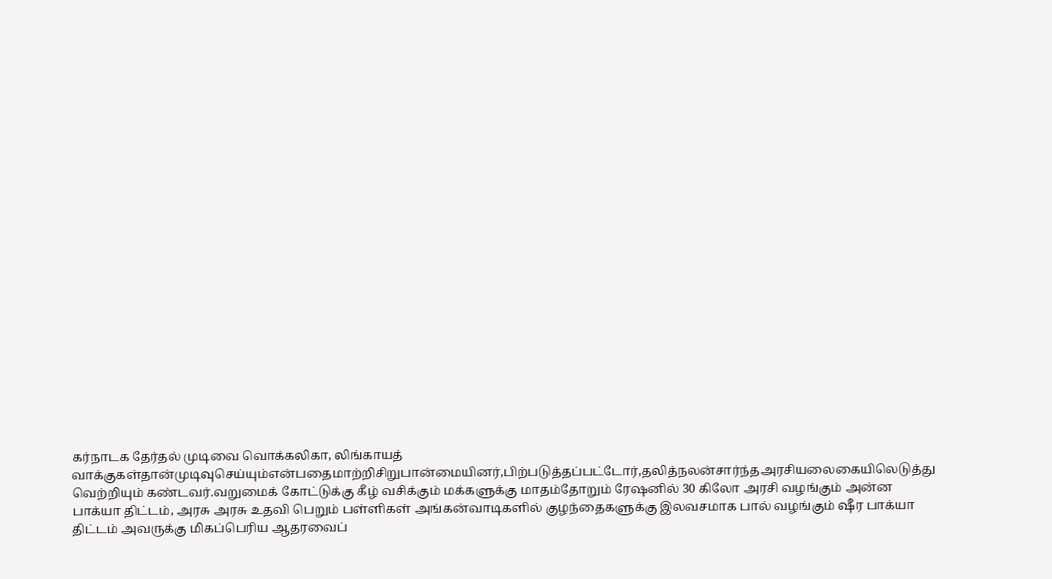கர்நாடக தேர்தல் முடிவை வொக்கலிகா, லிங்காயத் வாக்குகள்தான்முடிவுசெய்யும்என்பதைமாற்றிசிறுபான்மையினர்,பிற்படுத்தப்பட்டோர்,தலித்நலன்சார்ந்தஅரசியலைகையிலெடுத்து வெற்றியும் கண்டவர்.வறுமைக் கோட்டுக்கு கீழ் வசிக்கும் மக்களுக்கு மாதம்தோறும் ரேஷனில் 30 கிலோ அரசி வழங்கும் அன்ன பாக்யா திட்டம், அரசு அரசு உதவி பெறும் பள்ளிகள் அங்கன்வாடிகளில் குழந்தைகளுக்கு இலவசமாக பால் வழங்கும் ஷீர பாக்யா திட்டம் அவருக்கு மிகப்பெரிய ஆதரவைப்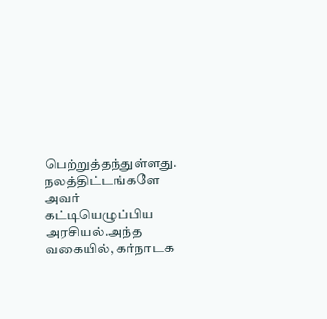பெற்றுத்தந்துள்ளது. நலத்திட்டங்களே அவர் கட்டியெழுப்பிய அரசியல்.அந்த வகையில், கர்நாடக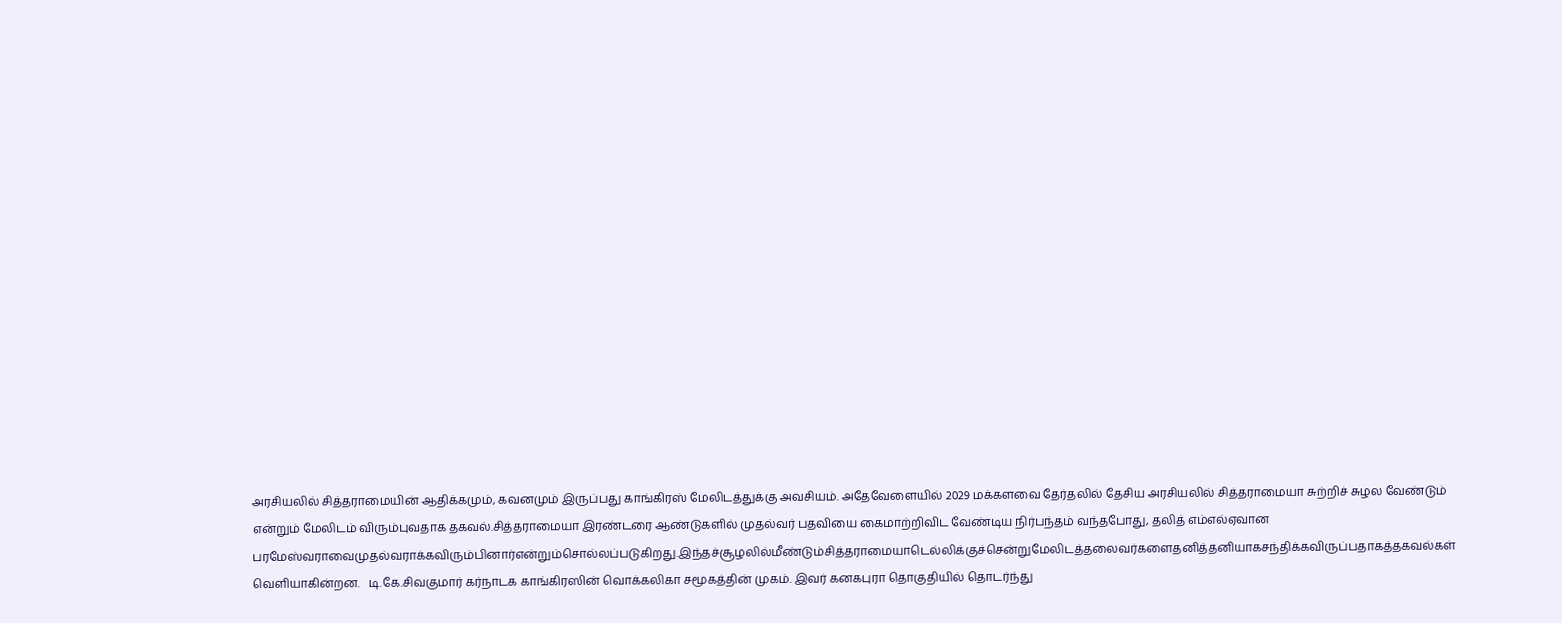அரசியலில் சித்தராமையின் ஆதிக்கமும், கவனமும் இருப்பது காங்கிரஸ் மேலிடத்துக்கு அவசியம். அதேவேளையில் 2029 மக்களவை தேர்தலில் தேசிய அரசியலில் சித்தராமையா சுற்றிச் சுழல வேண்டும் என்றும் மேலிடம் விரும்புவதாக தகவல்.சித்தராமையா இரண்டரை ஆண்டுகளில் முதல்வர் பதவியை கைமாற்றிவிட வேண்டிய நிர்பந்தம் வந்தபோது, தலித் எம்எல்ஏவான பரமேஸ்வராவைமுதல்வராக்கவிரும்பினார்என்றும்சொல்லப்படுகிறது.இந்தச்சூழலில்மீண்டும்சித்தராமையாடெல்லிக்குச்சென்றுமேலிடத்தலைவர்களைதனித்தனியாகசந்திக்கவிருப்பதாகத்தகவல்கள் வெளியாகின்றன.   டி.கே.சிவகுமார் கர்நாடக காங்கிரஸின் வொக்கலிகா சமூகத்தின் முகம். இவர் கனகபுரா தொகுதியில் தொடர்ந்து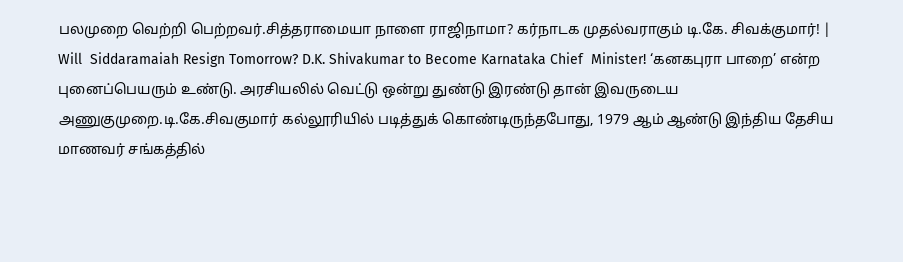பலமுறை வெற்றி பெற்றவர்.சித்தராமையா நாளை ராஜிநாமா? கர்நாடக முதல்வராகும் டி.கே. சிவக்குமார்! | Will  Siddaramaiah Resign Tomorrow? D.K. Shivakumar to Become Karnataka Chief  Minister! ‘கனகபுரா பாறை’ என்ற புனைப்பெயரும் உண்டு. அரசியலில் வெட்டு ஒன்று துண்டு இரண்டு தான் இவருடைய அணுகுமுறை.டி.கே.சிவகுமார் கல்லூரியில் படித்துக் கொண்டிருந்தபோது, 1979 ஆம் ஆண்டு இந்திய தேசிய மாணவர் சங்கத்தில்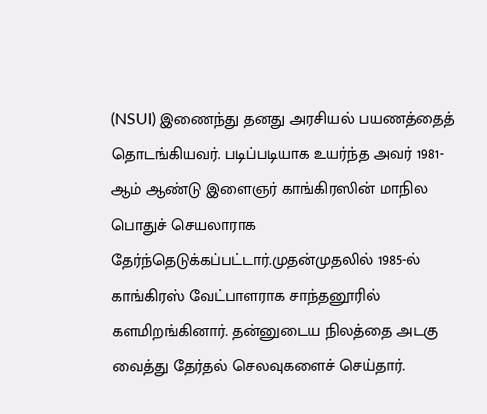(NSUI) இணைந்து தனது அரசியல் பயணத்தைத் தொடங்கியவர். படிப்படியாக உயர்ந்த அவர் 1981-ஆம் ஆண்டு இளைஞர் காங்கிரஸின் மாநில பொதுச் செயலாராக தேர்ந்தெடுக்கப்பட்டார்.முதன்முதலில் 1985-ல் காங்கிரஸ் வேட்பாளராக சாந்தனூரில் களமிறங்கினார். தன்னுடைய நிலத்தை அடகு வைத்து தேர்தல் செலவுகளைச் செய்தார்.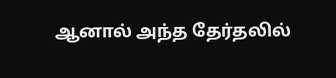ஆனால் அந்த தேர்தலில்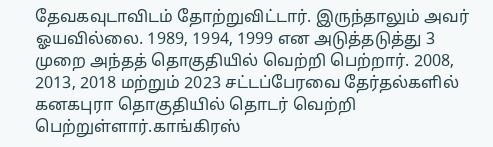தேவகவுடாவிடம் தோற்றுவிட்டார். இருந்தாலும் அவர் ஓயவில்லை. 1989, 1994, 1999 என அடுத்தடுத்து 3 முறை அந்தத் தொகுதியில் வெற்றி பெற்றார். 2008, 2013, 2018 மற்றும் 2023 சட்டப்பேரவை தேர்தல்களில் கனகபுரா தொகுதியில் தொடர் வெற்றி பெற்றுள்ளார்.காங்கிரஸ்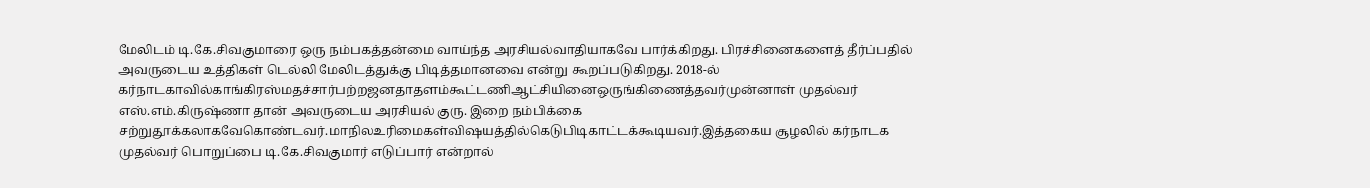மேலிடம் டி.கே.சிவகுமாரை ஒரு நம்பகத்தன்மை வாய்ந்த அரசியல்வாதியாகவே பார்க்கிறது. பிரச்சினைகளைத் தீர்ப்பதில் அவருடைய உத்திகள் டெல்லி மேலிடத்துக்கு பிடித்தமானவை என்று கூறப்படுகிறது. 2018-ல் கர்நாடகாவில்காங்கிரஸ்மதச்சார்பற்றஜனதாதளம்கூட்டணிஆட்சியினைஒருங்கிணைத்தவர்முன்னாள் முதல்வர் எஸ்.எம்.கிருஷ்ணா தான் அவருடைய அரசியல் குரு. இறை நம்பிக்கை சற்றுதூக்கலாகவேகொண்டவர்.மாநிலஉரிமைகள்விஷயத்தில்கெடுபிடிகாட்டக்கூடியவர்.இத்தகைய சூழலில் கர்நாடக முதல்வர் பொறுப்பை டி.கே.சிவகுமார் எடுப்பார் என்றால்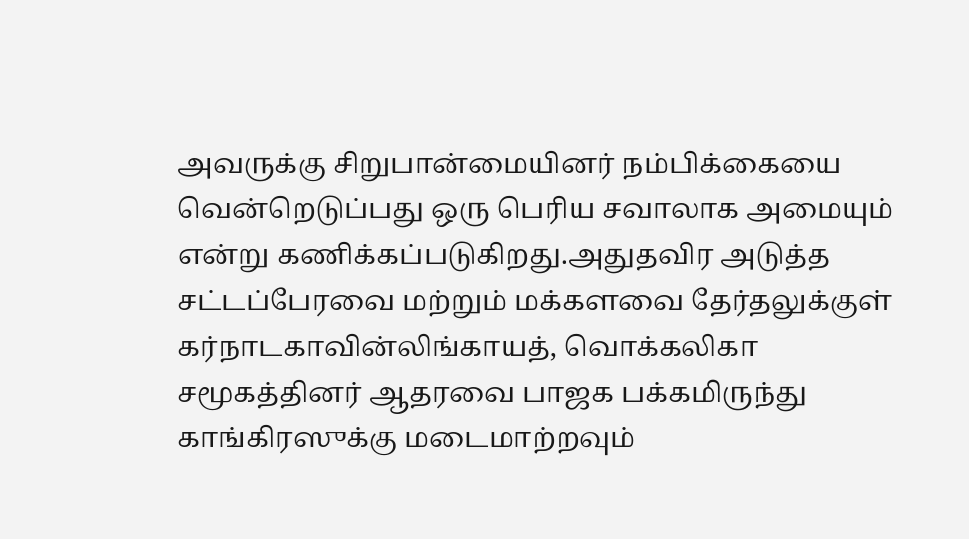அவருக்கு சிறுபான்மையினர் நம்பிக்கையை வென்றெடுப்பது ஒரு பெரிய சவாலாக அமையும் என்று கணிக்கப்படுகிறது.அதுதவிர அடுத்த சட்டப்பேரவை மற்றும் மக்களவை தேர்தலுக்குள் கர்நாடகாவின்லிங்காயத், வொக்கலிகா சமூகத்தினர் ஆதரவை பாஜக பக்கமிருந்து காங்கிரஸுக்கு மடைமாற்றவும்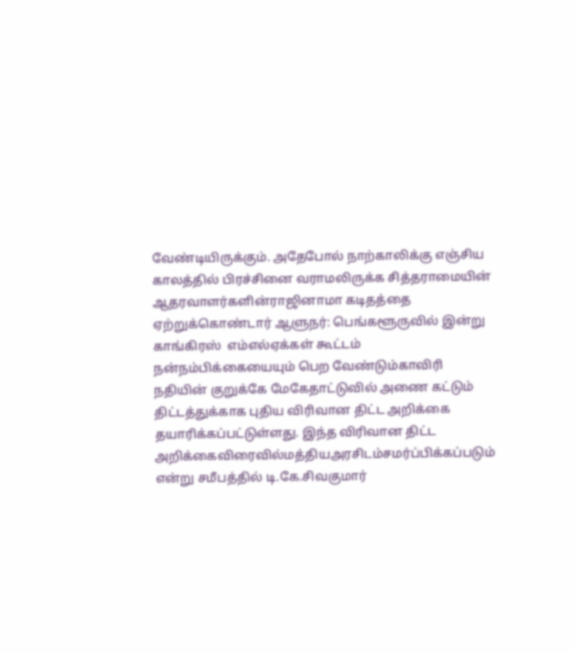வேண்டியிருக்கும். அதேபோல் நாற்காலிக்கு எஞ்சிய காலத்தில் பிரச்சினை வராமலிருக்க சித்தராமையின் ஆதரவாளர்களின்ராஜினாமா கடிதத்தை ஏற்றுக்கொண்டார் ஆளுநர்: பெங்களூருவில் இன்று காங்கிரஸ்  எம்எல்ஏக்கள் கூட்டம் நன்நம்பிக்கையையும் பெற வேண்டும்காவிரி நதியின் குறுக்கே மேகேதாட்டுவில் அணை கட்டும் திட்டத்துக்காக புதிய விரிவான திட்ட அறிக்கை தயாரிக்கப்பட்டுள்ளது. இந்த விரிவான திட்ட அறிக்கைவிரைவில்மத்தியஅரசிடம்சமர்ப்பிக்கப்படும் என்று சமீபத்தில் டி.கே.சிவகுமார்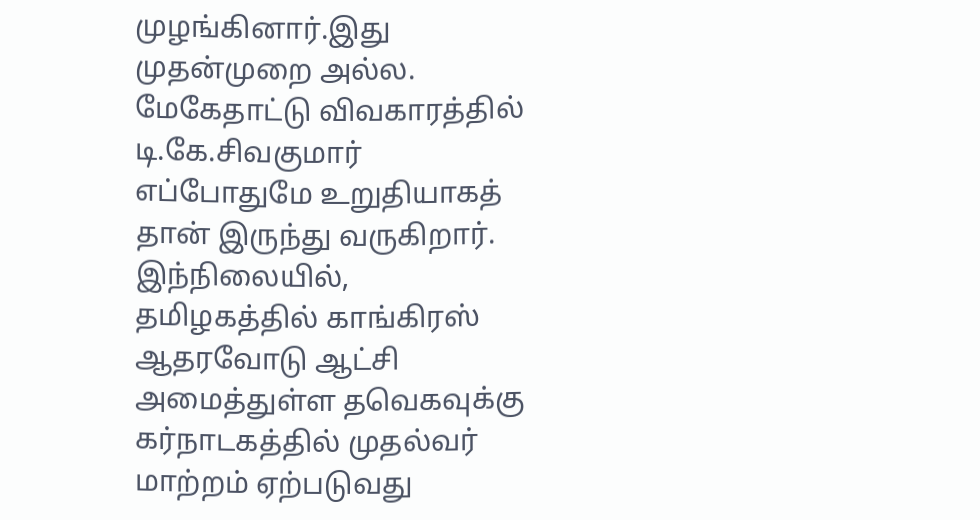முழங்கினார்.இது முதன்முறை அல்ல. மேகேதாட்டு விவகாரத்தில் டி.கே.சிவகுமார் எப்போதுமே உறுதியாகத் தான் இருந்து வருகிறார். இந்நிலையில், தமிழகத்தில் காங்கிரஸ் ஆதரவோடு ஆட்சி அமைத்துள்ள தவெகவுக்கு கர்நாடகத்தில் முதல்வர் மாற்றம் ஏற்படுவது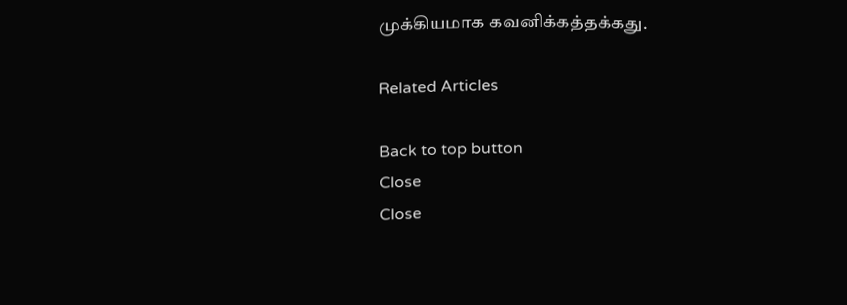முக்கியமாக கவனிக்கத்தக்கது.

Related Articles

Back to top button
Close
Close